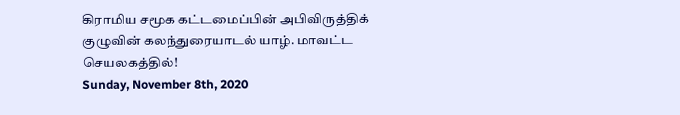கிராமிய சமூக கட்டமைப்பின் அபிவிருத்திக் குழுவின் கலந்துரையாடல் யாழ். மாவட்ட செயலகத்தில்!
Sunday, November 8th, 2020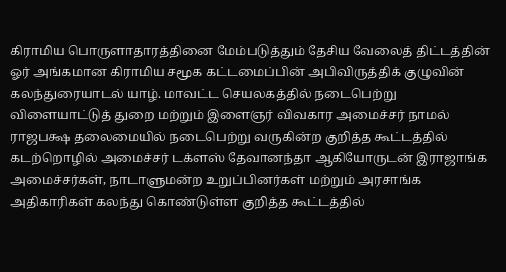கிராமிய பொருளாதாரத்தினை மேம்படுத்தும் தேசிய வேலைத் திட்டத்தின் ஓர் அங்கமான கிராமிய சமூக கட்டமைப்பின் அபிவிருத்திக் குழுவின் கலந்துரையாடல் யாழ். மாவட்ட செயலகத்தில் நடைபெற்று
விளையாட்டுத் துறை மற்றும் இளைஞர் விவகார அமைச்சர் நாமல் ராஜபக்ஷ தலைமையில் நடைபெற்று வருகின்ற குறித்த கூட்டத்தில் கடற்றொழில் அமைச்சர் டக்ளஸ் தேவானந்தா ஆகியோருடன் இராஜாங்க அமைச்சர்கள், நாடாளுமன்ற உறுப்பினர்கள் மற்றும் அரசாங்க அதிகாரிகள் கலந்து கொண்டுள்ள குறித்த கூட்டத்தில்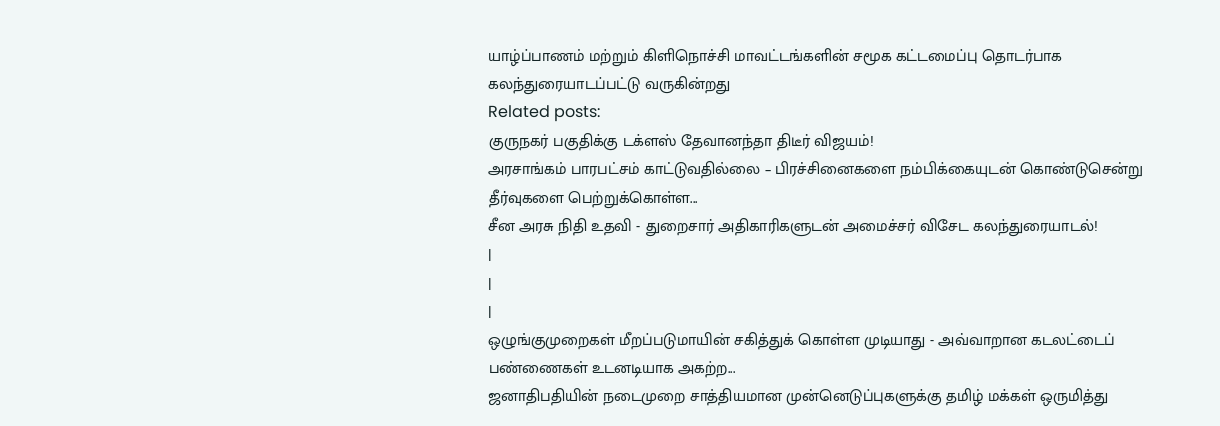யாழ்ப்பாணம் மற்றும் கிளிநொச்சி மாவட்டங்களின் சமூக கட்டமைப்பு தொடர்பாக கலந்துரையாடப்பட்டு வருகின்றது
Related posts:
குருநகர் பகுதிக்கு டக்ளஸ் தேவானந்தா திடீர் விஜயம்!
அரசாங்கம் பாரபட்சம் காட்டுவதில்லை – பிரச்சினைகளை நம்பிக்கையுடன் கொண்டுசென்று தீர்வுகளை பெற்றுக்கொள்ள...
சீன அரசு நிதி உதவி - துறைசார் அதிகாரிகளுடன் அமைச்சர் விசேட கலந்துரையாடல்!
|
|
|
ஒழுங்குமுறைகள் மீறப்படுமாயின் சகித்துக் கொள்ள முடியாது - அவ்வாறான கடலட்டைப் பண்ணைகள் உடனடியாக அகற்ற...
ஜனாதிபதியின் நடைமுறை சாத்தியமான முன்னெடுப்புகளுக்கு தமிழ் மக்கள் ஒருமித்து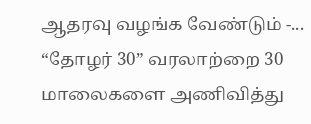ஆதரவு வழங்க வேண்டும் -...
“தோழர் 30” வரலாற்றை 30 மாலைகளை அணிவித்து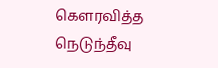கௌரவித்த நெடுந்தீவு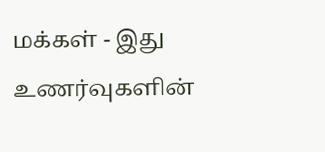மக்கள் - இது உணர்வுகளின்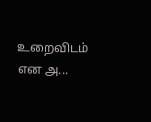உறைவிடம் என அ...